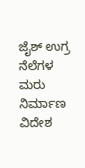ಜೈಶ್ ಉಗ್ರ ನೆಲೆಗಳ ಮರು ನಿರ್ಮಾಣ
ವಿದೇಶ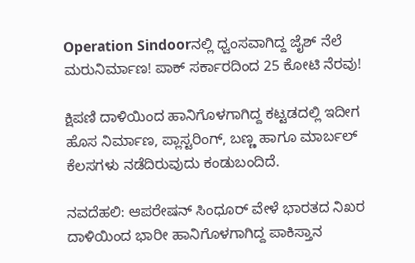Operation Sindoorನಲ್ಲಿ ಧ್ವಂಸವಾಗಿದ್ದ ಜೈಶ್ ನೆಲೆ ಮರುನಿರ್ಮಾಣ! ಪಾಕ್‌ ಸರ್ಕಾರದಿಂದ 25 ಕೋಟಿ ನೆರವು!

ಕ್ಷಿಪಣಿ ದಾಳಿಯಿಂದ ಹಾನಿಗೊಳಗಾಗಿದ್ದ ಕಟ್ಟಡದಲ್ಲಿ ಇದೀಗ ಹೊಸ ನಿರ್ಮಾಣ, ಪ್ಲಾಸ್ಟರಿಂಗ್, ಬಣ್ಣ ಹಾಗೂ ಮಾರ್ಬಲ್ ಕೆಲಸಗಳು ನಡೆದಿರುವುದು ಕಂಡುಬಂದಿದೆ.

ನವದೆಹಲಿ: ಆಪರೇಷನ್ ಸಿಂಧೂರ್ ವೇಳೆ ಭಾರತದ ನಿಖರ ದಾಳಿಯಿಂದ ಭಾರೀ ಹಾನಿಗೊಳಗಾಗಿದ್ದ ಪಾಕಿಸ್ತಾನ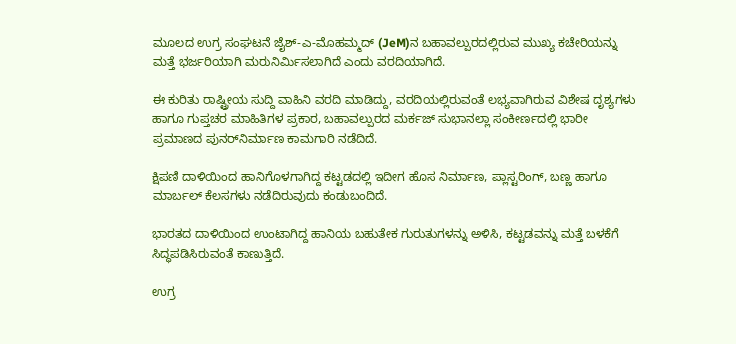ಮೂಲದ ಉಗ್ರ ಸಂಘಟನೆ ಜೈಶ್-ಎ-ಮೊಹಮ್ಮದ್ (JeM)ನ ಬಹಾವಲ್ಪುರದಲ್ಲಿರುವ ಮುಖ್ಯ ಕಚೇರಿಯನ್ನು ಮತ್ತೆ ಭರ್ಜರಿಯಾಗಿ ಮರುನಿರ್ಮಿಸಲಾಗಿದೆ ಎಂದು ವರದಿಯಾಗಿದೆ.

ಈ ಕುರಿತು ರಾಷ್ಟ್ರೀಯ ಸುದ್ದಿ ವಾಹಿನಿ ವರದಿ ಮಾಡಿದ್ದು, ವರದಿಯಲ್ಲಿರುವಂತೆ ಲಭ್ಯವಾಗಿರುವ ವಿಶೇಷ ದೃಶ್ಯಗಳು ಹಾಗೂ ಗುಪ್ತಚರ ಮಾಹಿತಿಗಳ ಪ್ರಕಾರ, ಬಹಾವಲ್ಪುರದ ಮರ್ಕಜ್ ಸುಭಾನಲ್ಲಾ ಸಂಕೀರ್ಣದಲ್ಲಿ ಭಾರೀ ಪ್ರಮಾಣದ ಪುನರ್‌ನಿರ್ಮಾಣ ಕಾಮಗಾರಿ ನಡೆದಿದೆ.

ಕ್ಷಿಪಣಿ ದಾಳಿಯಿಂದ ಹಾನಿಗೊಳಗಾಗಿದ್ದ ಕಟ್ಟಡದಲ್ಲಿ ಇದೀಗ ಹೊಸ ನಿರ್ಮಾಣ, ಪ್ಲಾಸ್ಟರಿಂಗ್, ಬಣ್ಣ ಹಾಗೂ ಮಾರ್ಬಲ್ ಕೆಲಸಗಳು ನಡೆದಿರುವುದು ಕಂಡುಬಂದಿದೆ.

ಭಾರತದ ದಾಳಿಯಿಂದ ಉಂಟಾಗಿದ್ದ ಹಾನಿಯ ಬಹುತೇಕ ಗುರುತುಗಳನ್ನು ಅಳಿಸಿ, ಕಟ್ಟಡವನ್ನು ಮತ್ತೆ ಬಳಕೆಗೆ ಸಿದ್ಧಪಡಿಸಿರುವಂತೆ ಕಾಣುತ್ತಿದೆ.

ಉಗ್ರ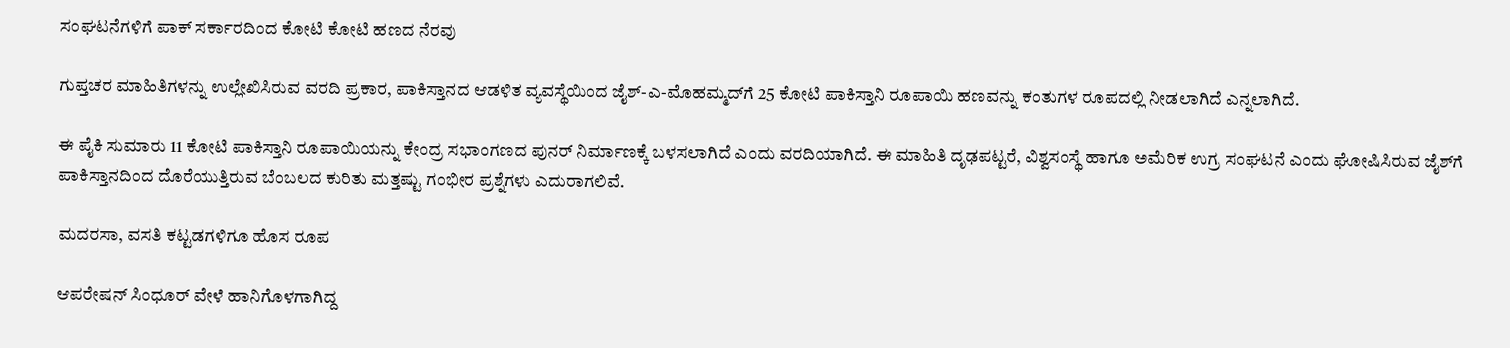ಸಂಘಟನೆಗಳಿಗೆ ಪಾಕ್ ಸರ್ಕಾರದಿಂದ ಕೋಟಿ ಕೋಟಿ ಹಣದ ನೆರವು

ಗುಪ್ತಚರ ಮಾಹಿತಿಗಳನ್ನು ಉಲ್ಲೇಖಿಸಿರುವ ವರದಿ ಪ್ರಕಾರ, ಪಾಕಿಸ್ತಾನದ ಆಡಳಿತ ವ್ಯವಸ್ಥೆಯಿಂದ ಜೈಶ್-ಎ-ಮೊಹಮ್ಮದ್‌ಗೆ 25 ಕೋಟಿ ಪಾಕಿಸ್ತಾನಿ ರೂಪಾಯಿ ಹಣವನ್ನು ಕಂತುಗಳ ರೂಪದಲ್ಲಿ ನೀಡಲಾಗಿದೆ ಎನ್ನಲಾಗಿದೆ.

ಈ ಪೈಕಿ ಸುಮಾರು 11 ಕೋಟಿ ಪಾಕಿಸ್ತಾನಿ ರೂಪಾಯಿಯನ್ನು ಕೇಂದ್ರ ಸಭಾಂಗಣದ ಪುನರ್‌ ನಿರ್ಮಾಣಕ್ಕೆ ಬಳಸಲಾಗಿದೆ ಎಂದು ವರದಿಯಾಗಿದೆ. ಈ ಮಾಹಿತಿ ದೃಢಪಟ್ಟರೆ, ವಿಶ್ವಸಂಸ್ಥೆ ಹಾಗೂ ಅಮೆರಿಕ ಉಗ್ರ ಸಂಘಟನೆ ಎಂದು ಘೋಷಿಸಿರುವ ಜೈಶ್‌ಗೆ ಪಾಕಿಸ್ತಾನದಿಂದ ದೊರೆಯುತ್ತಿರುವ ಬೆಂಬಲದ ಕುರಿತು ಮತ್ತಷ್ಟು ಗಂಭೀರ ಪ್ರಶ್ನೆಗಳು ಎದುರಾಗಲಿವೆ.

ಮದರಸಾ, ವಸತಿ ಕಟ್ಟಡಗಳಿಗೂ ಹೊಸ ರೂಪ

ಆಪರೇಷನ್ ಸಿಂಧೂರ್ ವೇಳೆ ಹಾನಿಗೊಳಗಾಗಿದ್ದ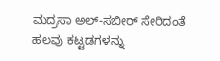ಮದ್ರಸಾ ಅಲ್-ಸಬೀರ್ ಸೇರಿದಂತೆ ಹಲವು ಕಟ್ಟಡಗಳನ್ನು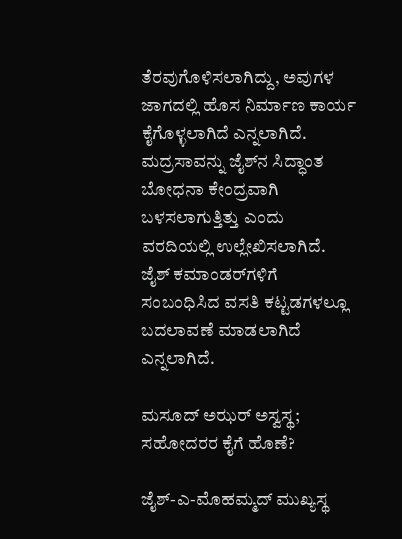ತೆರವುಗೊಳಿಸಲಾಗಿದ್ದು, ಅವುಗಳ ಜಾಗದಲ್ಲಿ ಹೊಸ ನಿರ್ಮಾಣ ಕಾರ್ಯ ಕೈಗೊಳ್ಳಲಾಗಿದೆ ಎನ್ನಲಾಗಿದೆ. ಮದ್ರಸಾವನ್ನು ಜೈಶ್‌ನ ಸಿದ್ಧಾಂತ ಬೋಧನಾ ಕೇಂದ್ರವಾಗಿ ಬಳಸಲಾಗುತ್ತಿತ್ತು ಎಂದು ವರದಿಯಲ್ಲಿ ಉಲ್ಲೇಖಿಸಲಾಗಿದೆ. ಜೈಶ್ ಕಮಾಂಡರ್‌ಗಳಿಗೆ ಸಂಬಂಧಿಸಿದ ವಸತಿ ಕಟ್ಟಡಗಳಲ್ಲೂ ಬದಲಾವಣೆ ಮಾಡಲಾಗಿದೆ ಎನ್ನಲಾಗಿದೆ.

ಮಸೂದ್ ಅಝರ್ ಅಸ್ವಸ್ಥ; ಸಹೋದರರ ಕೈಗೆ ಹೊಣೆ?

ಜೈಶ್-ಎ-ಮೊಹಮ್ಮದ್ ಮುಖ್ಯಸ್ಥ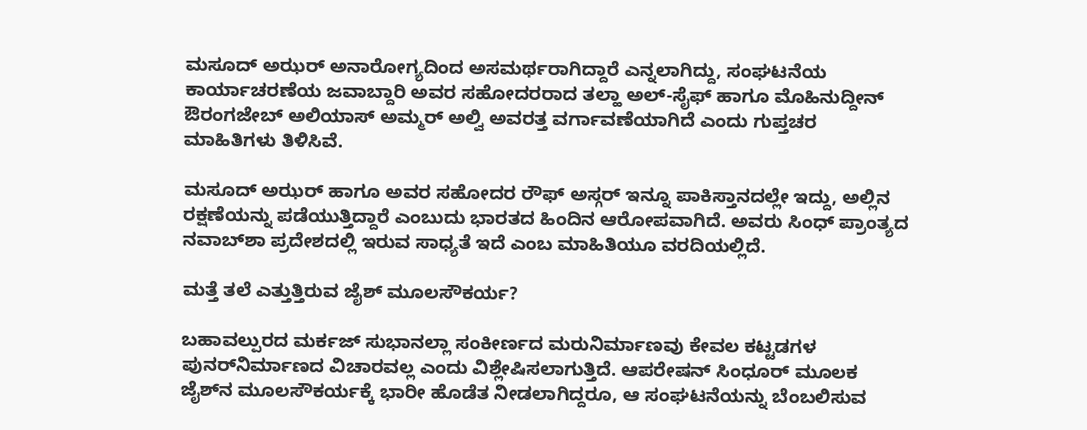ಮಸೂದ್ ಅಝರ್ ಅನಾರೋಗ್ಯದಿಂದ ಅಸಮರ್ಥರಾಗಿದ್ದಾರೆ ಎನ್ನಲಾಗಿದ್ದು, ಸಂಘಟನೆಯ ಕಾರ್ಯಾಚರಣೆಯ ಜವಾಬ್ದಾರಿ ಅವರ ಸಹೋದರರಾದ ತಲ್ಹಾ ಅಲ್-ಸೈಫ್ ಹಾಗೂ ಮೊಹಿನುದ್ದೀನ್ ಔರಂಗಜೇಬ್ ಅಲಿಯಾಸ್ ಅಮ್ಮರ್ ಅಲ್ವಿ ಅವರತ್ತ ವರ್ಗಾವಣೆಯಾಗಿದೆ ಎಂದು ಗುಪ್ತಚರ ಮಾಹಿತಿಗಳು ತಿಳಿಸಿವೆ.

ಮಸೂದ್ ಅಝರ್ ಹಾಗೂ ಅವರ ಸಹೋದರ ರೌಫ್ ಅಸ್ಗರ್ ಇನ್ನೂ ಪಾಕಿಸ್ತಾನದಲ್ಲೇ ಇದ್ದು, ಅಲ್ಲಿನ ರಕ್ಷಣೆಯನ್ನು ಪಡೆಯುತ್ತಿದ್ದಾರೆ ಎಂಬುದು ಭಾರತದ ಹಿಂದಿನ ಆರೋಪವಾಗಿದೆ. ಅವರು ಸಿಂಧ್ ಪ್ರಾಂತ್ಯದ ನವಾಬ್‌ಶಾ ಪ್ರದೇಶದಲ್ಲಿ ಇರುವ ಸಾಧ್ಯತೆ ಇದೆ ಎಂಬ ಮಾಹಿತಿಯೂ ವರದಿಯಲ್ಲಿದೆ.

ಮತ್ತೆ ತಲೆ ಎತ್ತುತ್ತಿರುವ ಜೈಶ್ ಮೂಲಸೌಕರ್ಯ?

ಬಹಾವಲ್ಪುರದ ಮರ್ಕಜ್ ಸುಭಾನಲ್ಲಾ ಸಂಕೀರ್ಣದ ಮರುನಿರ್ಮಾಣವು ಕೇವಲ ಕಟ್ಟಡಗಳ ಪುನರ್‌ನಿರ್ಮಾಣದ ವಿಚಾರವಲ್ಲ ಎಂದು ವಿಶ್ಲೇಷಿಸಲಾಗುತ್ತಿದೆ. ಆಪರೇಷನ್ ಸಿಂಧೂರ್ ಮೂಲಕ ಜೈಶ್‌ನ ಮೂಲಸೌಕರ್ಯಕ್ಕೆ ಭಾರೀ ಹೊಡೆತ ನೀಡಲಾಗಿದ್ದರೂ, ಆ ಸಂಘಟನೆಯನ್ನು ಬೆಂಬಲಿಸುವ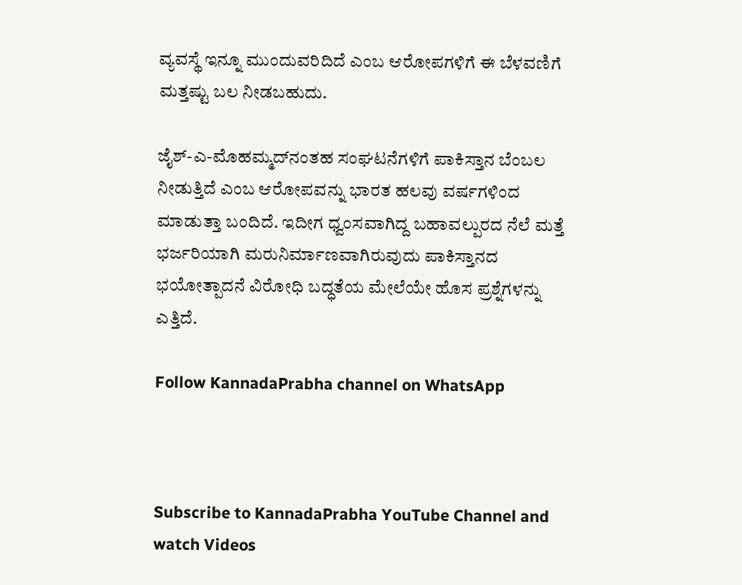ವ್ಯವಸ್ಥೆ ಇನ್ನೂ ಮುಂದುವರಿದಿದೆ ಎಂಬ ಆರೋಪಗಳಿಗೆ ಈ ಬೆಳವಣಿಗೆ ಮತ್ತಷ್ಟು ಬಲ ನೀಡಬಹುದು.

ಜೈಶ್-ಎ-ಮೊಹಮ್ಮದ್‌ನಂತಹ ಸಂಘಟನೆಗಳಿಗೆ ಪಾಕಿಸ್ತಾನ ಬೆಂಬಲ ನೀಡುತ್ತಿದೆ ಎಂಬ ಆರೋಪವನ್ನು ಭಾರತ ಹಲವು ವರ್ಷಗಳಿಂದ ಮಾಡುತ್ತಾ ಬಂದಿದೆ. ಇದೀಗ ಧ್ವಂಸವಾಗಿದ್ದ ಬಹಾವಲ್ಪುರದ ನೆಲೆ ಮತ್ತೆ ಭರ್ಜರಿಯಾಗಿ ಮರುನಿರ್ಮಾಣವಾಗಿರುವುದು ಪಾಕಿಸ್ತಾನದ ಭಯೋತ್ಪಾದನೆ ವಿರೋಧಿ ಬದ್ಧತೆಯ ಮೇಲೆಯೇ ಹೊಸ ಪ್ರಶ್ನೆಗಳನ್ನು ಎತ್ತಿದೆ.

Follow KannadaPrabha channel on WhatsApp



Subscribe to KannadaPrabha YouTube Channel and watch Videos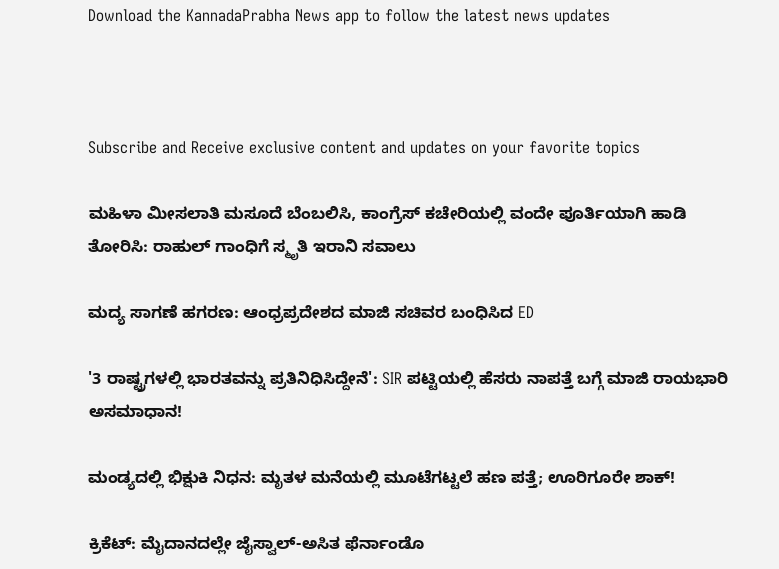Download the KannadaPrabha News app to follow the latest news updates



Subscribe and Receive exclusive content and updates on your favorite topics

ಮಹಿಳಾ ಮೀಸಲಾತಿ ಮಸೂದೆ ಬೆಂಬಲಿಸಿ, ಕಾಂಗ್ರೆಸ್ ಕಚೇರಿಯಲ್ಲಿ ವಂದೇ ಪೂರ್ತಿಯಾಗಿ ಹಾಡಿ ತೋರಿಸಿ: ರಾಹುಲ್ ಗಾಂಧಿಗೆ ಸ್ಮೃತಿ ಇರಾನಿ ಸವಾಲು

ಮದ್ಯ ಸಾಗಣೆ ಹಗರಣ: ಆಂಧ್ರಪ್ರದೇಶದ ಮಾಜಿ ಸಚಿವರ ಬಂಧಿಸಿದ ED

'3 ರಾಷ್ಟ್ರಗಳಲ್ಲಿ ಭಾರತವನ್ನು ಪ್ರತಿನಿಧಿಸಿದ್ದೇನೆ': SIR ಪಟ್ಟಿಯಲ್ಲಿ ಹೆಸರು ನಾಪತ್ತೆ ಬಗ್ಗೆ ಮಾಜಿ ರಾಯಭಾರಿ ಅಸಮಾಧಾನ!

ಮಂಡ್ಯದಲ್ಲಿ ಭಿಕ್ಷುಕಿ ನಿಧನ: ಮೃತಳ ಮನೆಯಲ್ಲಿ ಮೂಟೆಗಟ್ಟಲೆ ಹಣ ಪತ್ತೆ; ಊರಿಗೂರೇ ಶಾಕ್!

ಕ್ರಿಕೆಟ್: ಮೈದಾನದಲ್ಲೇ ಜೈಸ್ವಾಲ್-ಅಸಿತ ಫೆರ್ನಾಂಡೊ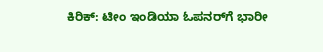ಕಿರಿಕ್: ಟೀಂ ಇಂಡಿಯಾ ಓಪನರ್‌ಗೆ ಭಾರೀ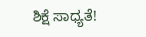ಶಿಕ್ಷೆ ಸಾಧ್ಯತೆ!